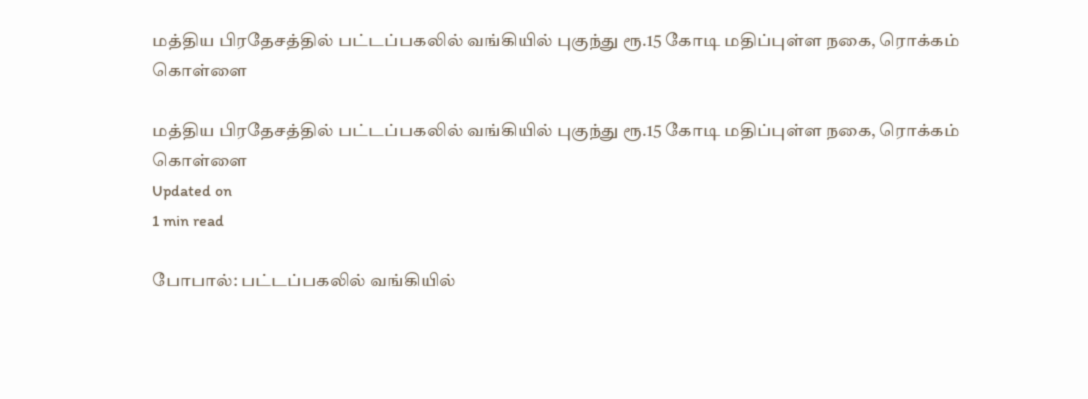மத்திய பிரதேசத்தில் பட்டப்பகலில் வங்கியில் புகுந்து ரூ.15 கோடி மதிப்புள்ள நகை, ரொக்கம் கொள்ளை

மத்திய பிரதேசத்தில் பட்டப்பகலில் வங்கியில் புகுந்து ரூ.15 கோடி மதிப்புள்ள நகை, ரொக்கம் கொள்ளை
Updated on
1 min read

போபால்: பட்டப்பகலில் வங்கியில்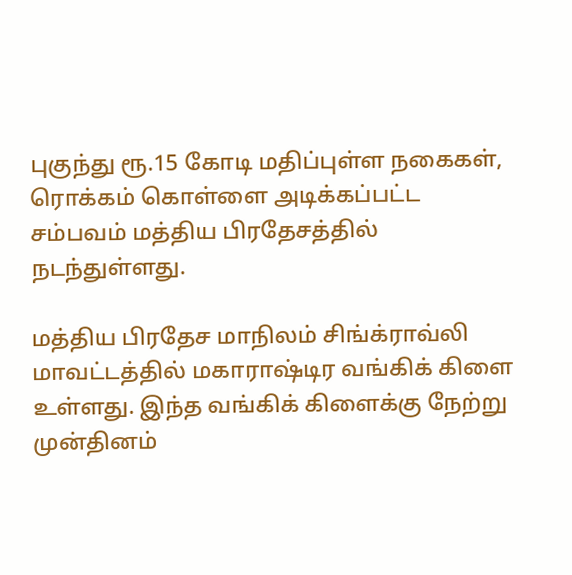புகுந்து ரூ.15 கோடி மதிப்புள்ள நகைகள், ரொக்கம் கொள்ளை அடிக்கப்பட்ட சம்பவம் மத்திய பிரதேசத்தில் நடந்துள்ளது.

மத்திய பிரதேச மாநிலம் சிங்க்ராவ்லி மாவட்டத்தில் மகாராஷ்டிர வங்கிக் கிளை உள்ளது. இந்த வங்கிக் கிளைக்கு நேற்று முன்தினம்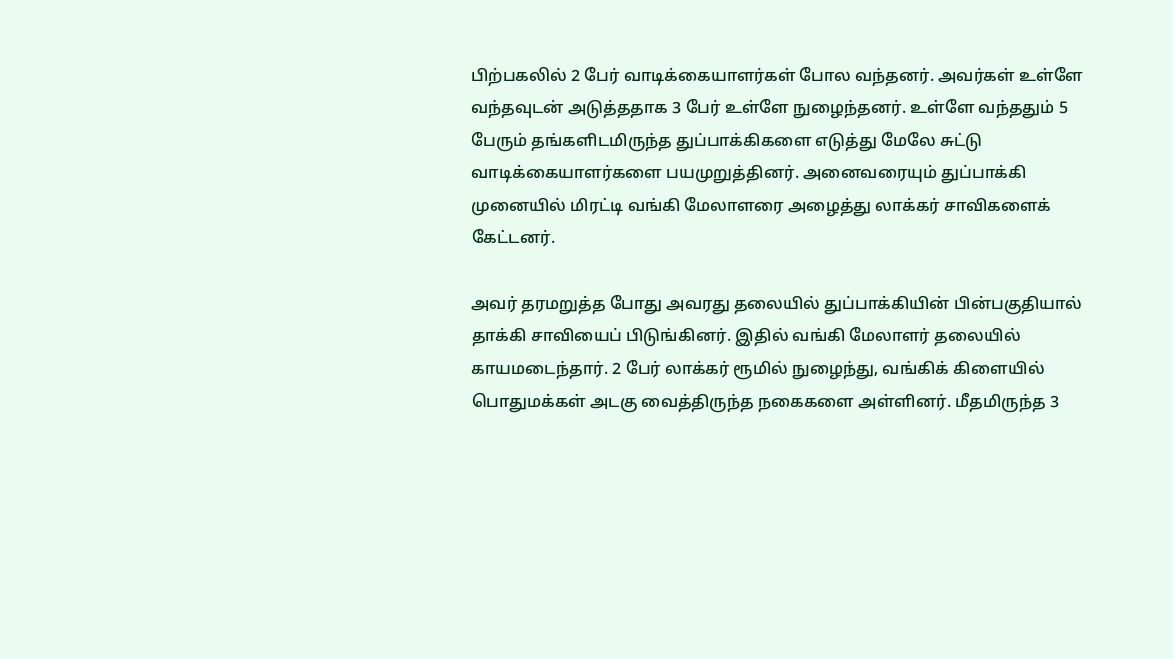பிற்பகலில் 2 பேர் வாடிக்கையாளர்கள் போல வந்தனர். அவர்கள் உள்ளே வந்தவுடன் அடுத்ததாக 3 பேர் உள்ளே நுழைந்தனர். உள்ளே வந்ததும் 5 பேரும் தங்களிடமிருந்த துப்பாக்கிகளை எடுத்து மேலே சுட்டு வாடிக்கையாளர்களை பயமுறுத்தினர். அனைவரையும் துப்பாக்கி முனையில் மிரட்டி வங்கி மேலாளரை அழைத்து லாக்கர் சாவிகளைக் கேட்டனர்.

அவர் தரமறுத்த போது அவரது தலையில் துப்பாக்கியின் பின்பகுதியால் தாக்கி சாவியைப் பிடுங்கினர். இதில் வங்கி மேலாளர் தலையில் காயமடைந்தார். 2 பேர் லாக்கர் ரூமில் நுழைந்து, வங்கிக் கிளையில் பொதுமக்கள் அடகு வைத்திருந்த நகைகளை அள்ளினர். மீதமிருந்த 3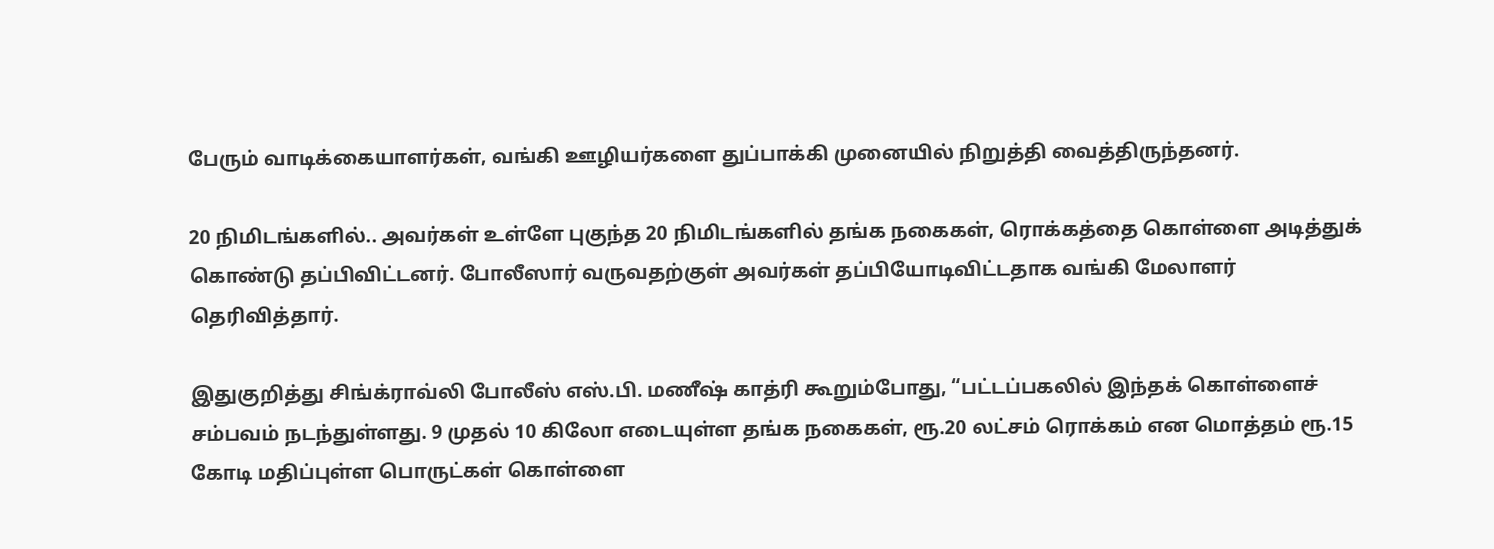பேரும் வாடிக்கையாளர்கள், வங்கி ஊழியர்களை துப்பாக்கி முனையில் நிறுத்தி வைத்திருந்தனர்.

20 நிமிடங்களில்.. அவர்கள் உள்ளே புகுந்த 20 நிமிடங்களில் தங்க நகைகள், ரொக்கத்தை கொள்ளை அடித்துக் கொண்டு தப்பிவிட்டனர். போலீஸார் வருவதற்குள் அவர்கள் தப்பியோடிவிட்டதாக வங்கி மேலாளர் தெரிவித்தார்.

இதுகுறித்து சிங்க்ராவ்லி போலீஸ் எஸ்.பி. மணீஷ் காத்ரி கூறும்போது, “பட்டப்பகலில் இந்தக் கொள்ளைச் சம்பவம் நடந்துள்ளது. 9 முதல் 10 கிலோ எடையுள்ள தங்க நகைகள், ரூ.20 லட்சம் ரொக்கம் என மொத்தம் ரூ.15 கோடி மதிப்புள்ள பொருட்கள் கொள்ளை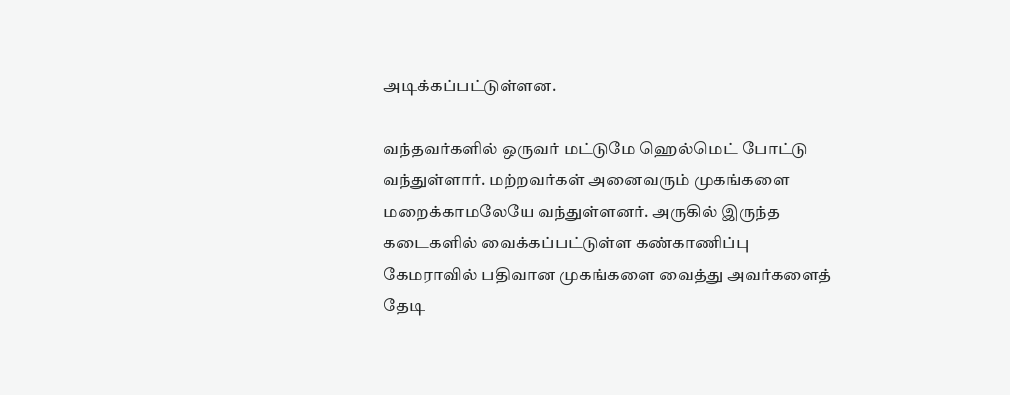அடிக்கப்பட்டுள்ளன.

வந்தவர்களில் ஒருவர் மட்டுமே ஹெல்மெட் போட்டு வந்துள்ளார். மற்றவர்கள் அனைவரும் முகங்களை மறைக்காமலேயே வந்துள்ளனர். அருகில் இருந்த கடைகளில் வைக்கப்பட்டுள்ள கண்காணிப்பு கேமராவில் பதிவான முகங்களை வைத்து அவர்களைத் தேடி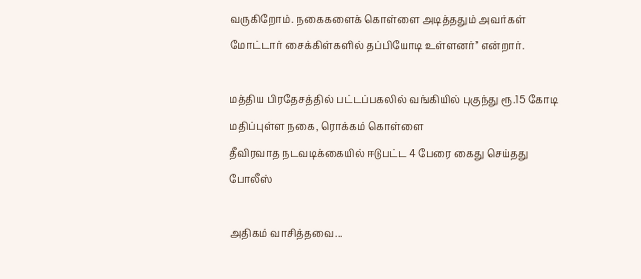வருகிறோம். நகைகளைக் கொள்ளை அடித்ததும் அவர்கள் மோட்டார் சைக்கிள்களில் தப்பியோடி உள்ளனர்’’ என்றார்.

மத்திய பிரதேசத்தில் பட்டப்பகலில் வங்கியில் புகுந்து ரூ.15 கோடி மதிப்புள்ள நகை, ரொக்கம் கொள்ளை
தீவிரவாத நடவடிக்கையில் ஈடுபட்ட 4 பேரை கைது செய்தது போலீஸ்

அதிகம் வாசித்தவை...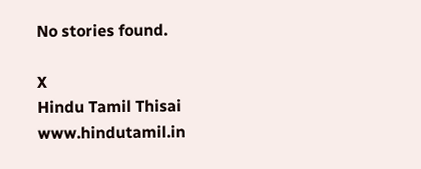No stories found.

X
Hindu Tamil Thisai
www.hindutamil.in